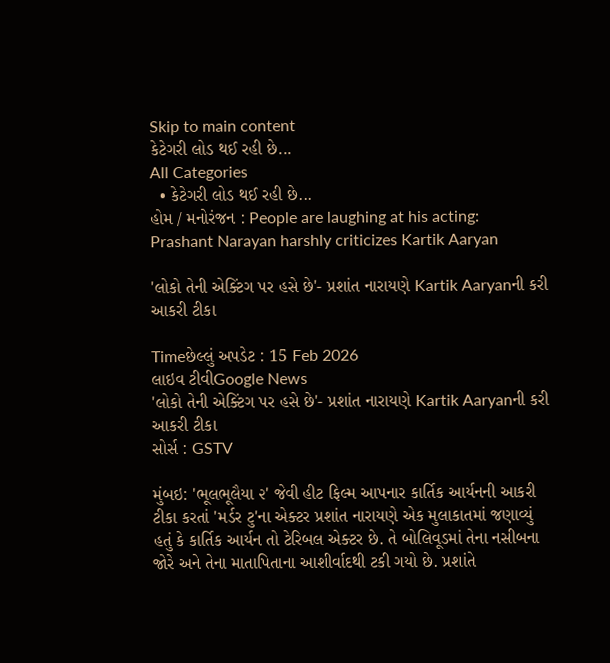Skip to main content
કેટેગરી લોડ થઈ રહી છે...
All Categories
  • કેટેગરી લોડ થઈ રહી છે...
હોમ / મનોરંજન : People are laughing at his acting: Prashant Narayan harshly criticizes Kartik Aaryan

'લોકો તેની એક્ટિંગ પર હસે છે'- પ્રશાંત નારાયણે Kartik Aaryanની કરી આકરી ટીકા

Timeછેલ્લું અપડેટ : 15 Feb 2026
લાઇવ ટીવીGoogle News
'લોકો તેની એક્ટિંગ પર હસે છે'- પ્રશાંત નારાયણે Kartik Aaryanની કરી આકરી ટીકા
સોર્સ : GSTV

મુંબઇ: 'ભૂલભૂલૈયા ૨' જેવી હીટ ફિલ્મ આપનાર કાર્તિક આર્યનની આકરી ટીકા કરતાં 'મર્ડર ટુ'ના એક્ટર પ્રશાંત નારાયણે એક મુલાકાતમાં જણાવ્યું હતું કે કાર્તિક આર્યન તો ટેરિબલ એક્ટર છે. તે બોલિવૂડમાં તેના નસીબના જોરે અને તેના માતાપિતાના આશીર્વાદથી ટકી ગયો છે. પ્રશાંતે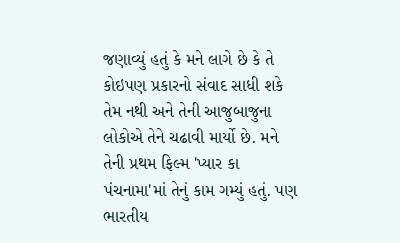જણાવ્યું હતું કે મને લાગે છે કે તે કોઇપણ પ્રકારનો સંવાદ સાધી શકે તેમ નથી અને તેની આજુબાજુના લોકોએ તેને ચઢાવી માર્યો છે. મને તેની પ્રથમ ફિલ્મ 'પ્યાર કા પંચનામા'માં તેનું કામ ગમ્યું હતું. પણ ભારતીય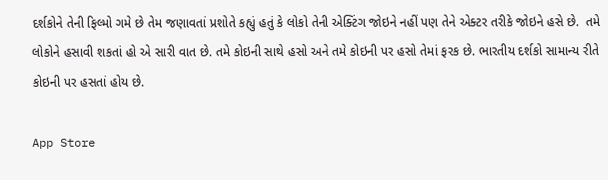દર્શકોને તેની ફિલ્મો ગમે છે તેમ જણાવતાં પ્રશોતે કહ્યું હતું કે લોકો તેની એક્ટિંગ જોઇને નહીં પણ તેને એક્ટર તરીકે જોઇને હસે છે.  તમે લોકોને હસાવી શકતાં હો એ સારી વાત છે. તમે કોઇની સાથે હસો અને તમે કોઇની પર હસો તેમાં ફરક છે. ભારતીય દર્શકો સામાન્ય રીતે કોઇની પર હસતાં હોય છે.

App Store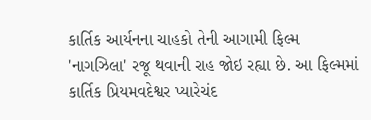કાર્તિક આર્યનના ચાહકો તેની આગામી ફિલ્મ 'નાગઝિલા' રજૂ થવાની રાહ જોઇ રહ્યા છે. આ ફિલ્મમાં કાર્તિક પ્રિયમવદેશ્વર પ્યારેચંદ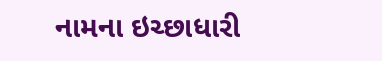નામના ઇચ્છાધારી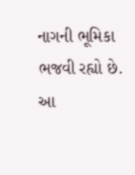નાગની ભૂમિકા ભજવી રહ્યો છે. આ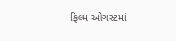ફિલ્મ ઓગસ્ટમાં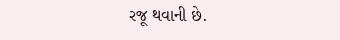રજૂ થવાની છે.